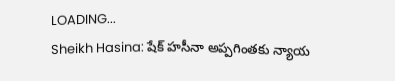LOADING...
Sheikh Hasina: షేక్‌ హసీనా అప్పగింతకు న్యాయ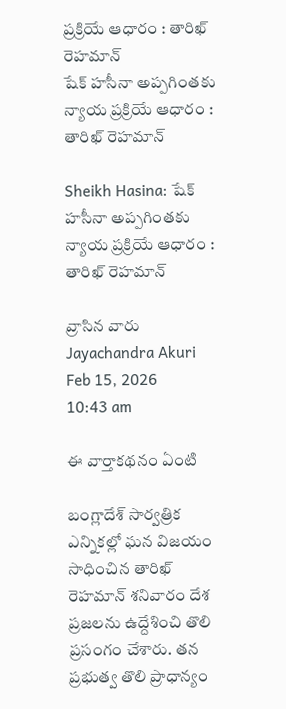ప్రక్రియే ఆధారం : తారిఖ్ రెహమాన్
షేక్‌ హసీనా అప్పగింతకు న్యాయ ప్రక్రియే ఆధారం : తారిఖ్ రెహమాన్

Sheikh Hasina: షేక్‌ హసీనా అప్పగింతకు న్యాయ ప్రక్రియే ఆధారం : తారిఖ్ రెహమాన్

వ్రాసిన వారు Jayachandra Akuri
Feb 15, 2026
10:43 am

ఈ వార్తాకథనం ఏంటి

బంగ్లాదేశ్‌ సార్వత్రిక ఎన్నికల్లో ఘన విజయం సాధించిన తారిఖ్ రెహమాన్ శనివారం దేశ ప్రజలను ఉద్దేశించి తొలి ప్రసంగం చేశారు. తన ప్రభుత్వ తొలి ప్రాధాన్యం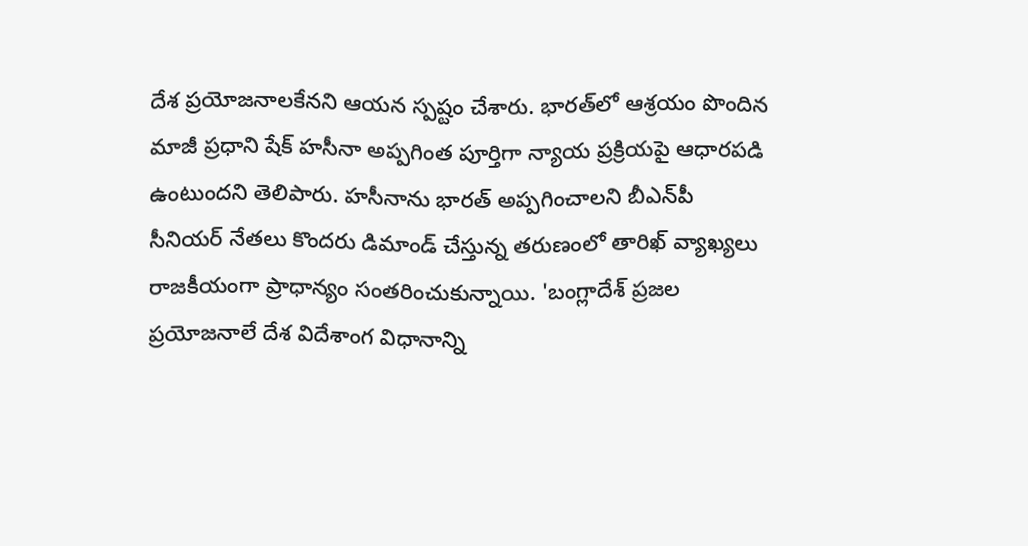దేశ ప్రయోజనాలకేనని ఆయన స్పష్టం చేశారు. భారత్‌లో ఆశ్రయం పొందిన మాజీ ప్రధాని షేక్ హసీనా అప్పగింత పూర్తిగా న్యాయ ప్రక్రియపై ఆధారపడి ఉంటుందని తెలిపారు. హసీనాను భారత్‌ అప్పగించాలని బీఎన్‌పీ సీనియర్‌ నేతలు కొందరు డిమాండ్‌ చేస్తున్న తరుణంలో తారిఖ్‌ వ్యాఖ్యలు రాజకీయంగా ప్రాధాన్యం సంతరించుకున్నాయి. 'బంగ్లాదేశ్‌ ప్రజల ప్రయోజనాలే దేశ విదేశాంగ విధానాన్ని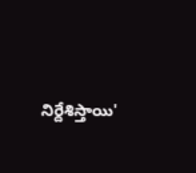నిర్దేశిస్తాయి'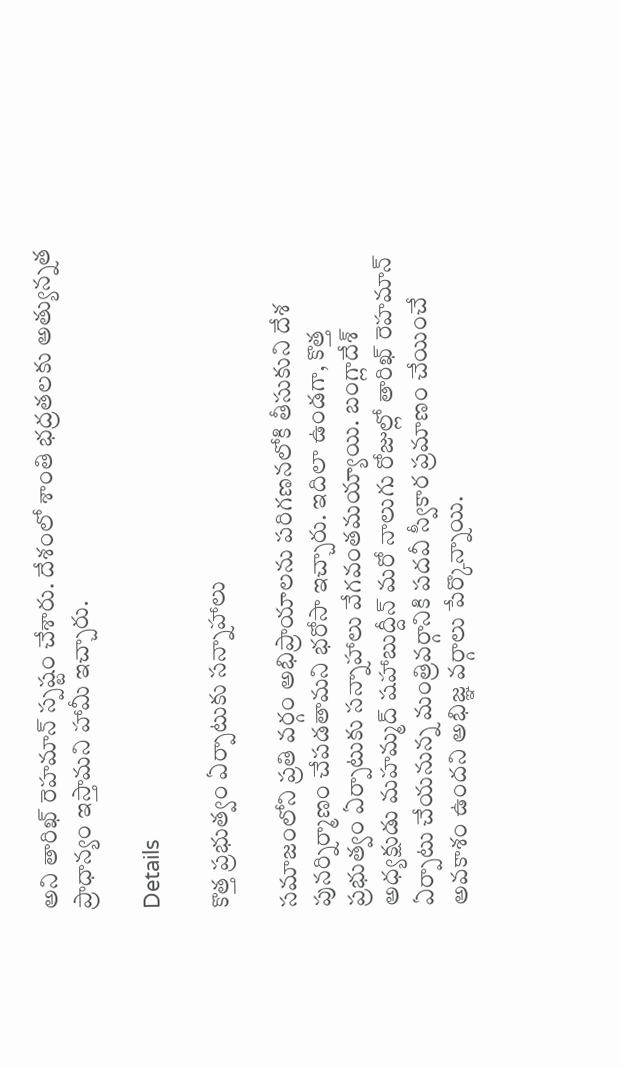అని తారిఖ్‌ రెహమాన్‌ స్పష్టం చేశారు. దేశంలో శాంతి భద్రతలకు అత్యున్నత ప్రాధాన్యం ఇస్తామని హామీ ఇచ్చారు.

Details

కొత్త ప్రభుత్వం ఏర్పాటుకు సన్నాహాలు

సమాజంలోని ప్రతి వర్గం అభిప్రాయాలను పరిగణనలోకి తీసుకుని దేశ పునర్నిర్మాణం చేపడతామని భరోసా ఇచ్చారు. ఇదిలా ఉండగా, కొత్త ప్రభుత్వం ఏర్పాటుకు సన్నాహాలు వేగవంతమయ్యాయి. బంగ్లాదేశ్‌ అధ్యక్షుడు మహమ్మద్ షహాబుద్దీన్ మరో నాలుగు రోజుల్లో తారిఖ్‌ రెహమాన్‌ ఏర్పాటు చేయనున్న మంత్రివర్గానికి పదవీ స్వీకార ప్రమాణం చేయించే అవకాశం ఉందని అభిజ్ఞ వర్గాలు పేర్కొన్నాయి.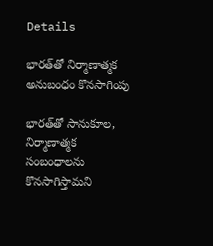Details

భారత్‌తో నిర్మాణాత్మక అనుబంధం కొనసాగింపు

భారత్‌తో సానుకూల, నిర్మాణాత్మక సంబంధాలను కొనసాగిస్తామని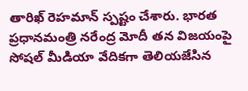తారిఖ్‌ రెహమాన్‌ స్పష్టం చేశారు. భారత ప్రధానమంత్రి నరేంద్ర మోదీ తన విజయంపై సోషల్‌ మీడియా వేదికగా తెలియజేసిన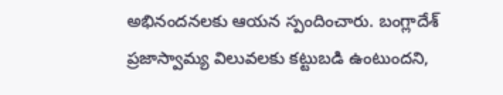అభినందనలకు ఆయన స్పందించారు. బంగ్లాదేశ్‌ ప్రజాస్వామ్య విలువలకు కట్టుబడి ఉంటుందని,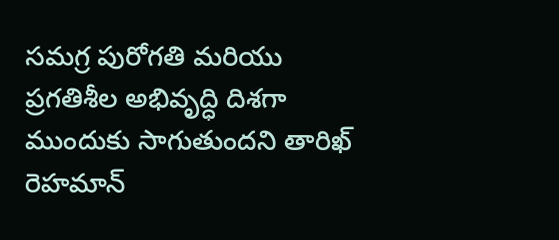సమగ్ర పురోగతి మరియు ప్రగతిశీల అభివృద్ధి దిశగా ముందుకు సాగుతుందని తారిఖ్‌ రెహమాన్‌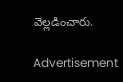వెల్లడించారు.

Advertisement